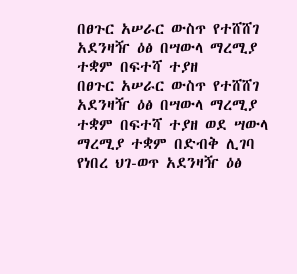በፀጉር አሠራር ውስጥ የተሸሸገ አደንዛዥ ዕፅ በሣውላ ማረሚያ ተቋም በፍተሻ ተያዘ
በፀጉር አሠራር ውስጥ የተሸሸገ አደንዛዥ ዕፅ በሣውላ ማረሚያ ተቋም በፍተሻ ተያዘ ወደ ሣውላ ማረሚያ ተቋም በድብቅ ሊገባ የነበረ ህገ-ወጥ አደንዛዥ ዕፅ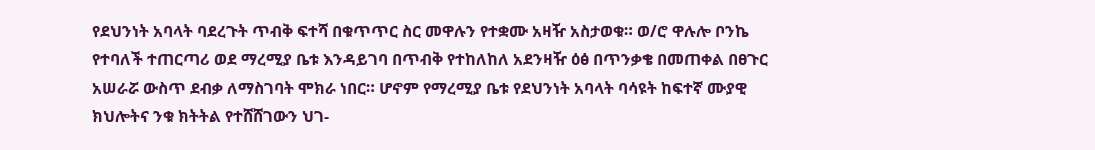የደህንነት አባላት ባደረጉት ጥብቅ ፍተሻ በቁጥጥር ስር መዋሉን የተቋሙ አዛዥ አስታወቁ። ወ/ሮ ዋሉሎ ቦንኬ የተባለች ተጠርጣሪ ወደ ማረሚያ ቤቱ እንዳይገባ በጥብቅ የተከለከለ አደንዛዥ ዕፅ በጥንቃቄ በመጠቀል በፀጉር አሠራሯ ውስጥ ደብቃ ለማስገባት ሞክራ ነበር። ሆኖም የማረሚያ ቤቱ የደህንነት አባላት ባሳዩት ከፍተኛ ሙያዊ ክህሎትና ንቁ ክትትል የተሸሸገውን ህገ-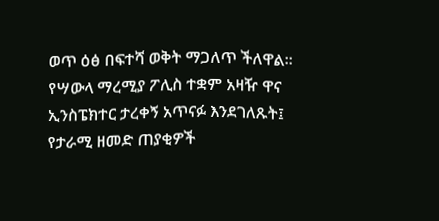ወጥ ዕፅ በፍተሻ ወቅት ማጋለጥ ችለዋል። የሣውላ ማረሚያ ፖሊስ ተቋም አዛዥ ዋና ኢንስፔክተር ታረቀኝ አጥናፉ እንደገለጹት፤ የታራሚ ዘመድ ጠያቂዎች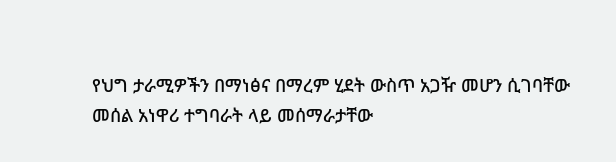የህግ ታራሚዎችን በማነፅና በማረም ሂደት ውስጥ አጋዥ መሆን ሲገባቸው መሰል አነዋሪ ተግባራት ላይ መሰማራታቸው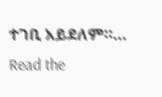ተገቢ አይደለም።…
Read the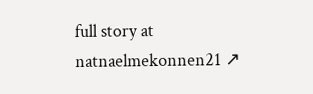full story at natnaelmekonnen21 ↗